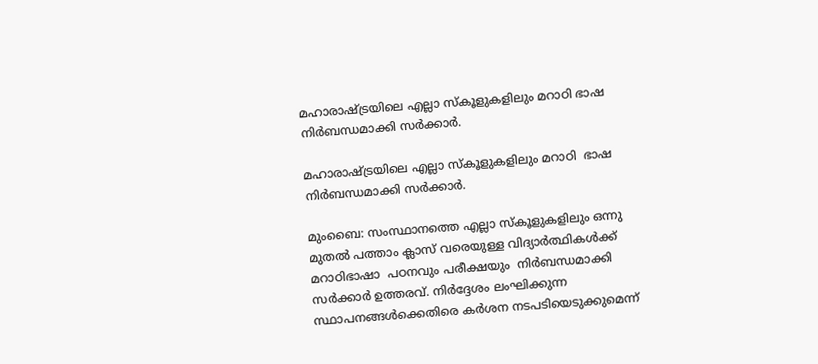മഹാരാഷ്ട്രയിലെ എല്ലാ സ്കൂളുകളിലും മറാഠി ഭാഷ നിർബന്ധമാക്കി സർക്കാർ.

മഹാരാഷ്ട്രയിലെ എല്ലാ സ്കൂളുകളിലും മറാഠി  ഭാഷ നിർബന്ധമാക്കി സർക്കാർ.

മുംബൈ: സംസ്ഥാനത്തെ എല്ലാ സ്കൂളുകളിലും ഒന്നു മുതൽ പത്താം ക്ലാസ് വരെയുള്ള വിദ്യാർത്ഥികൾക്ക് മറാഠിഭാഷാ  പഠനവും പരീക്ഷയും  നിർബന്ധമാക്കി സർക്കാർ ഉത്തരവ്. നിർദ്ദേശം ലംഘിക്കുന്ന സ്ഥാപനങ്ങൾക്കെതിരെ കർശന നടപടിയെടുക്കുമെന്ന്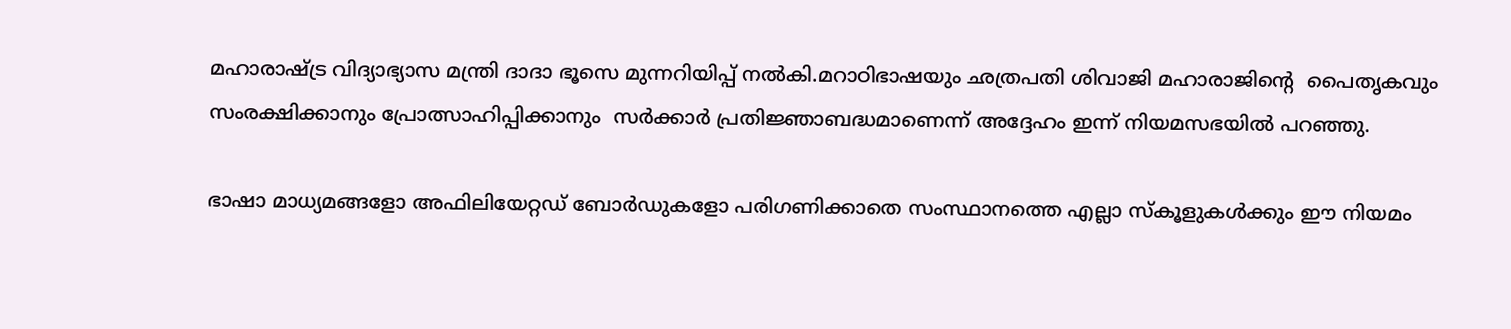മഹാരാഷ്ട്ര വിദ്യാഭ്യാസ മന്ത്രി ദാദാ ഭൂസെ മുന്നറിയിപ്പ് നൽകി.മറാഠിഭാഷയും ഛത്രപതി ശിവാജി മഹാരാജിൻ്റെ  പൈതൃകവും സംരക്ഷിക്കാനും പ്രോത്സാഹിപ്പിക്കാനും  സർക്കാർ പ്രതിജ്ഞാബദ്ധമാണെന്ന് അദ്ദേഹം ഇന്ന് നിയമസഭയിൽ പറഞ്ഞു.

ഭാഷാ മാധ്യമങ്ങളോ അഫിലിയേറ്റഡ് ബോർഡുകളോ പരിഗണിക്കാതെ സംസ്ഥാനത്തെ എല്ലാ സ്കൂളുകൾക്കും ഈ നിയമം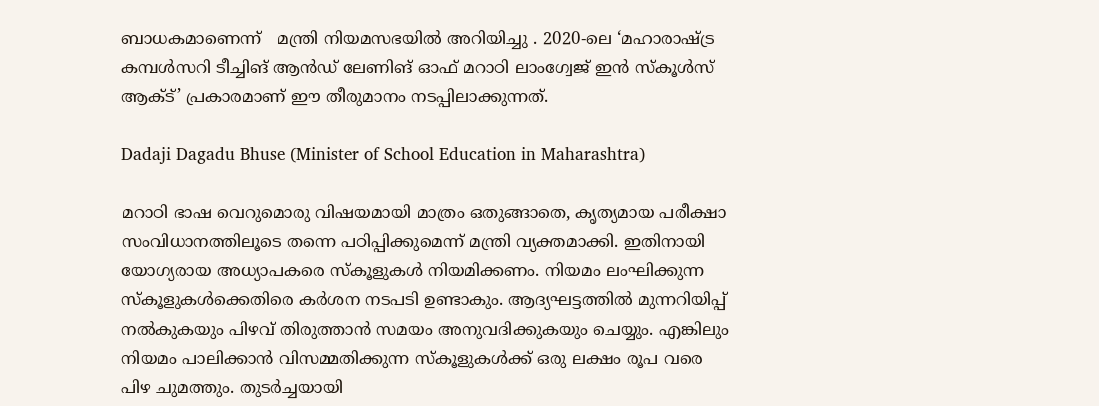ബാധകമാണെന്ന്   മന്ത്രി നിയമസഭയിൽ അറിയിച്ചു . 2020-ലെ ‘മഹാരാഷ്ട്ര കമ്പൾസറി ടീച്ചിങ് ആൻഡ് ലേണിങ് ഓഫ് മറാഠി ലാംഗ്വേജ് ഇൻ സ്കൂൾസ് ആക്ട്’ പ്രകാരമാണ് ഈ തീരുമാനം നടപ്പിലാക്കുന്നത്.

Dadaji Dagadu Bhuse (Minister of School Education in Maharashtra)

മറാഠി ഭാഷ വെറുമൊരു വിഷയമായി മാത്രം ഒതുങ്ങാതെ, കൃത്യമായ പരീക്ഷാ സംവിധാനത്തിലൂടെ തന്നെ പഠിപ്പിക്കുമെന്ന് മന്ത്രി വ്യക്തമാക്കി. ഇതിനായി യോഗ്യരായ അധ്യാപകരെ സ്കൂളുകൾ നിയമിക്കണം. നിയമം ലംഘിക്കുന്ന സ്കൂളുകൾക്കെതിരെ കർശന നടപടി ഉണ്ടാകും. ആദ്യഘട്ടത്തിൽ മുന്നറിയിപ്പ് നൽകുകയും പിഴവ് തിരുത്താൻ സമയം അനുവദിക്കുകയും ചെയ്യും. എങ്കിലും നിയമം പാലിക്കാൻ വിസമ്മതിക്കുന്ന സ്കൂളുകൾക്ക് ഒരു ലക്ഷം രൂപ വരെ പിഴ ചുമത്തും. തുടർച്ചയായി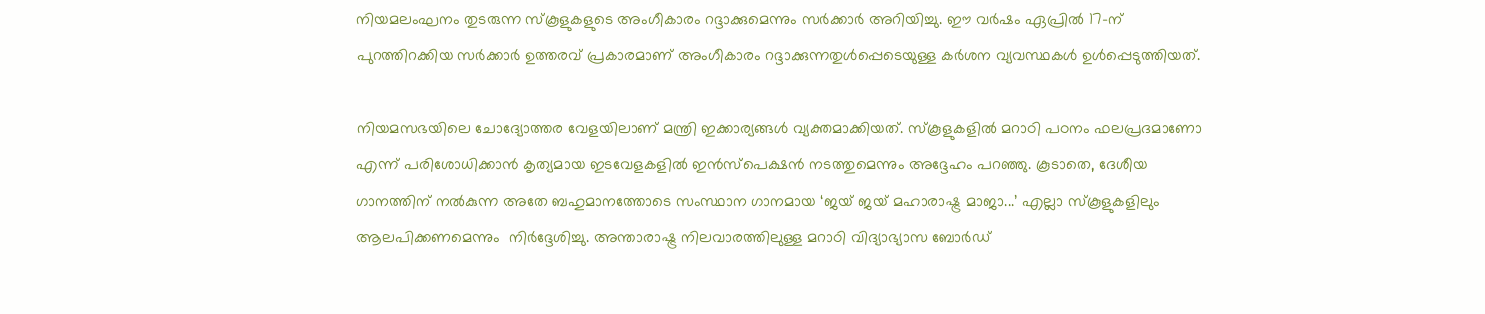നിയമലംഘനം തുടരുന്ന സ്കൂളുകളുടെ അംഗീകാരം റദ്ദാക്കുമെന്നും സർക്കാർ അറിയിച്ചു. ഈ വർഷം ഏപ്രിൽ 17-ന് പുറത്തിറക്കിയ സർക്കാർ ഉത്തരവ് പ്രകാരമാണ് അംഗീകാരം റദ്ദാക്കുന്നതുൾപ്പെടെയുള്ള കർശന വ്യവസ്ഥകൾ ഉൾപ്പെടുത്തിയത്.

നിയമസഭയിലെ ചോദ്യോത്തര വേളയിലാണ് മന്ത്രി ഇക്കാര്യങ്ങൾ വ്യക്തമാക്കിയത്. സ്കൂളുകളിൽ മറാഠി പഠനം ഫലപ്രദമാണോ എന്ന് പരിശോധിക്കാൻ കൃത്യമായ ഇടവേളകളിൽ ഇൻസ്പെക്ഷൻ നടത്തുമെന്നും അദ്ദേഹം പറഞ്ഞു. കൂടാതെ, ദേശീയ ഗാനത്തിന് നൽകുന്ന അതേ ബഹുമാനത്തോടെ സംസ്ഥാന ഗാനമായ ‘ജയ് ജയ് മഹാരാഷ്ട്ര മാജാ...’ എല്ലാ സ്കൂളുകളിലും ആലപിക്കണമെന്നും  നിർദ്ദേശിച്ചു. അന്താരാഷ്ട്ര നിലവാരത്തിലുള്ള മറാഠി വിദ്യാഭ്യാസ ബോർഡ്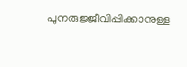പുനരുജ്ജീവിപ്പിക്കാനുള്ള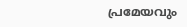പ്രമേയവും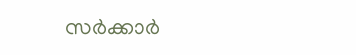സർക്കാർ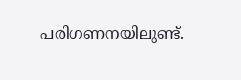പരിഗണനയിലുണ്ട്.